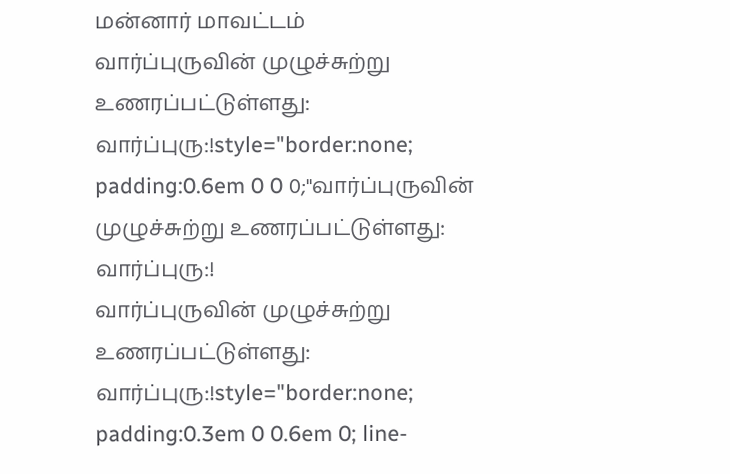மன்னார் மாவட்டம்
வார்ப்புருவின் முழுச்சுற்று உணரப்பட்டுள்ளது: வார்ப்புரு:!style="border:none; padding:0.6em 0 0 0;"வார்ப்புருவின் முழுச்சுற்று உணரப்பட்டுள்ளது: வார்ப்புரு:!
வார்ப்புருவின் முழுச்சுற்று உணரப்பட்டுள்ளது: வார்ப்புரு:!style="border:none; padding:0.3em 0 0.6em 0; line-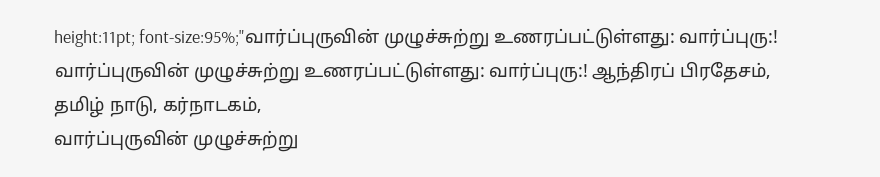height:11pt; font-size:95%;"வார்ப்புருவின் முழுச்சுற்று உணரப்பட்டுள்ளது: வார்ப்புரு:!
வார்ப்புருவின் முழுச்சுற்று உணரப்பட்டுள்ளது: வார்ப்புரு:! ஆந்திரப் பிரதேசம், தமிழ் நாடு, கர்நாடகம்,
வார்ப்புருவின் முழுச்சுற்று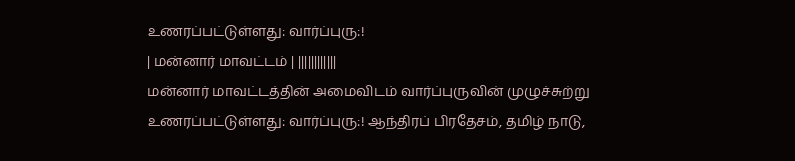உணரப்பட்டுள்ளது: வார்ப்புரு:!
| மன்னார் மாவட்டம் | ||||||||||||
மன்னார் மாவட்டத்தின் அமைவிடம் வார்ப்புருவின் முழுச்சுற்று உணரப்பட்டுள்ளது: வார்ப்புரு:! ஆந்திரப் பிரதேசம், தமிழ் நாடு,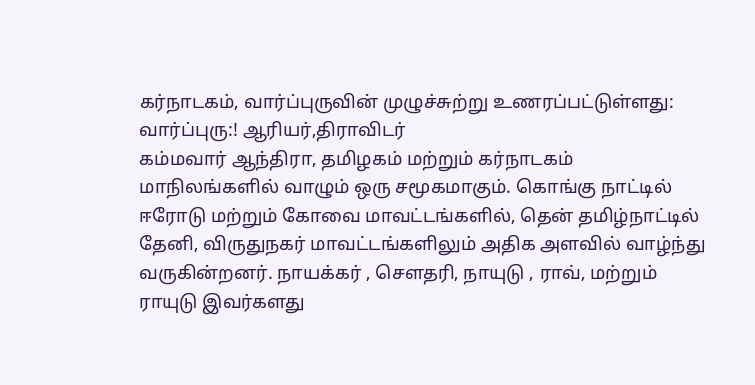கர்நாடகம், வார்ப்புருவின் முழுச்சுற்று உணரப்பட்டுள்ளது: வார்ப்புரு:! ஆரியர்,திராவிடர்
கம்மவார் ஆந்திரா, தமிழகம் மற்றும் கர்நாடகம் மாநிலங்களில் வாழும் ஒரு சமூகமாகும். கொங்கு நாட்டில் ஈரோடு மற்றும் கோவை மாவட்டங்களில், தென் தமிழ்நாட்டில் தேனி, விருதுநகர் மாவட்டங்களிலும் அதிக அளவில் வாழ்ந்து வருகின்றனர். நாயக்கர் , சௌதரி, நாயுடு , ராவ், மற்றும் ராயுடு இவர்களது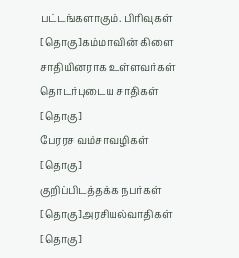பட்டங்களாகும். பிரிவுகள் [தொகு]கம்மாவின் கிளை சாதியினராக உள்ளவர்கள்
தொடர்புடைய சாதிகள் [தொகு]
பேரரச வம்சாவழிகள் [தொகு]
குறிப்பிடத்தக்க நபர்கள் [தொகு]அரசியல்வாதிகள் [தொகு]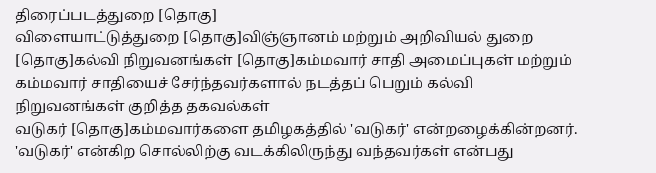திரைப்படத்துறை [தொகு]
விளையாட்டுத்துறை [தொகு]விஞ்ஞானம் மற்றும் அறிவியல் துறை [தொகு]கல்வி நிறுவனங்கள் [தொகு]கம்மவார் சாதி அமைப்புகள் மற்றும் கம்மவார் சாதியைச் சேர்ந்தவர்களால் நடத்தப் பெறும் கல்வி நிறுவனங்கள் குறித்த தகவல்கள்
வடுகர் [தொகு]கம்மவார்களை தமிழகத்தில் 'வடுகர்' என்றழைக்கின்றனர். 'வடுகர்' என்கிற சொல்லிற்கு வடக்கிலிருந்து வந்தவர்கள் என்பது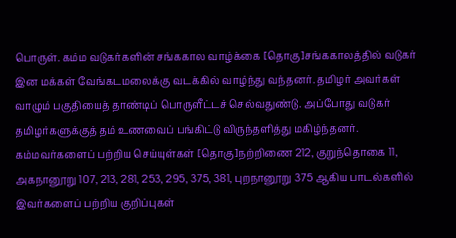பொருள். கம்ம வடுகர்களின் சங்ககால வாழ்க்கை [தொகு]சங்ககாலத்தில் வடுகர் இன மக்கள் வேங்கடமலைக்கு வடக்கில் வாழ்ந்து வந்தனர். தமிழர் அவர்கள் வாழும் பகுதியைத் தாண்டிப் பொருளீட்டச் செல்வதுண்டு. அப்போது வடுகர் தமிழர்களுக்குத் தம் உணவைப் பங்கிட்டு விருந்தளித்து மகிழ்ந்தனர். கம்மவர்களைப் பற்றிய செய்யுள்கள் [தொகு]நற்றிணை 212, குறுந்தொகை 11, அகநானூறு 107, 213, 281, 253, 295, 375, 381, புறநானூறு 375 ஆகிய பாடல்களில் இவர்களைப் பற்றிய குறிப்புகள்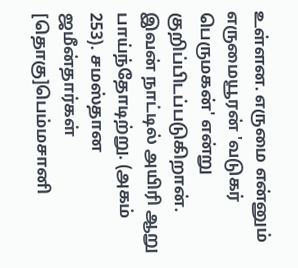உள்ளன. எருமை என்னும் எருமையூரன் 'வடுகர் பெருமகன்' என்று குறிப்பிடப்படுகிறான். இவன் நாட்டில் அயிரி ஆறு பாய்ந்தோடிற்று. (அகம் 253). சமஸ்தான ஜமீன்தார்கள் [தொகு]பெம்மசானி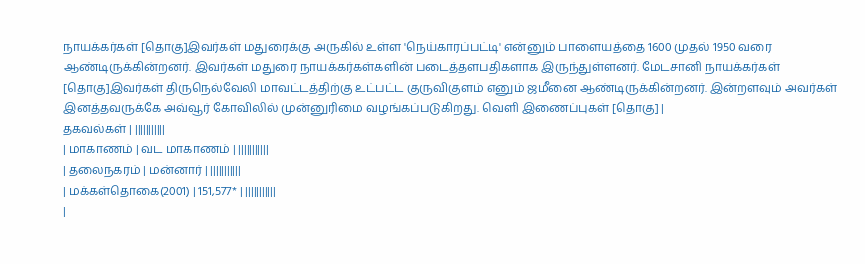நாயக்கர்கள் [தொகு]இவர்கள் மதுரைக்கு அருகில் உள்ள 'நெய்காரப்பட்டி' என்னும் பாளையத்தை 1600 முதல் 1950 வரை ஆண்டிருக்கின்றனர். இவர்கள் மதுரை நாயக்கர்கள்களின் படைத்தளபதிகளாக இருந்துள்ளனர். மேடசானி நாயக்கர்கள் [தொகு]இவர்கள் திருநெல்வேலி மாவட்டத்திற்கு உட்பட்ட குருவிகுளம் எனும் ஜமீனை ஆண்டிருக்கின்றனர். இன்றளவும் அவர்கள் இனத்தவருக்கே அவ்வூர் கோவிலில் முன்னுரிமை வழங்கப்படுகிறது. வெளி இணைப்புகள் [தொகு] |
தகவல்கள் | |||||||||||
| மாகாணம் | வட மாகாணம் | |||||||||||
| தலைநகரம் | மன்னார் | |||||||||||
| மக்கள்தொகை(2001) | 151,577* | |||||||||||
|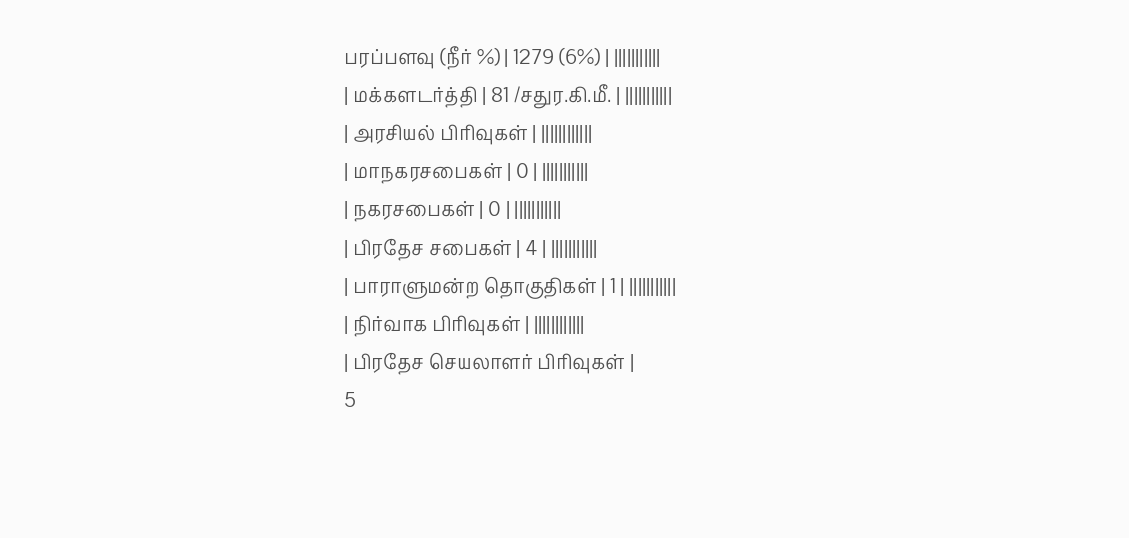பரப்பளவு (நீர் %) | 1279 (6%) | |||||||||||
| மக்களடர்த்தி | 81 /சதுர.கி.மீ. | |||||||||||
| அரசியல் பிரிவுகள் | ||||||||||||
| மாநகரசபைகள் | 0 | |||||||||||
| நகரசபைகள் | 0 | |||||||||||
| பிரதேச சபைகள் | 4 | |||||||||||
| பாராளுமன்ற தொகுதிகள் | 1 | |||||||||||
| நிர்வாக பிரிவுகள் | ||||||||||||
| பிரதேச செயலாளர் பிரிவுகள் |
5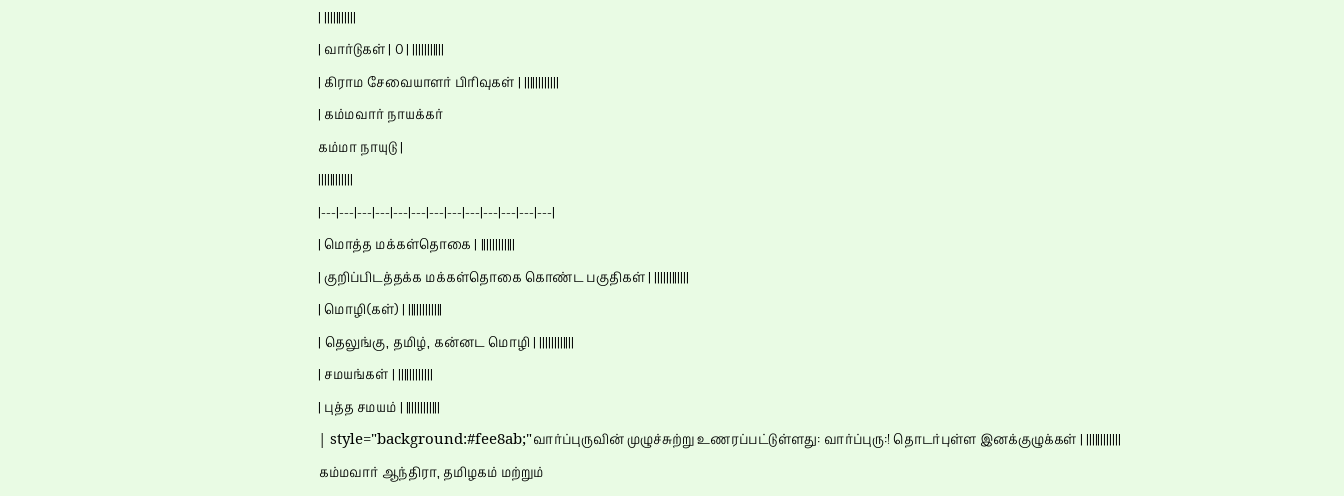| |||||||||||
| வார்டுகள் | 0 | |||||||||||
| கிராம சேவையாளர் பிரிவுகள் | ||||||||||||
| கம்மவார் நாயக்கர்
கம்மா நாயுடு |
||||||||||||
|---|---|---|---|---|---|---|---|---|---|---|---|---|
| மொத்த மக்கள்தொகை | ||||||||||||
| குறிப்பிடத்தக்க மக்கள்தொகை கொண்ட பகுதிகள் | ||||||||||||
| மொழி(கள்) | ||||||||||||
| தெலுங்கு, தமிழ், கன்னட மொழி | ||||||||||||
| சமயங்கள் | ||||||||||||
| புத்த சமயம் | ||||||||||||
| style="background:#fee8ab;"வார்ப்புருவின் முழுச்சுற்று உணரப்பட்டுள்ளது: வார்ப்புரு:! தொடர்புள்ள இனக்குழுக்கள் | ||||||||||||
கம்மவார் ஆந்திரா, தமிழகம் மற்றும்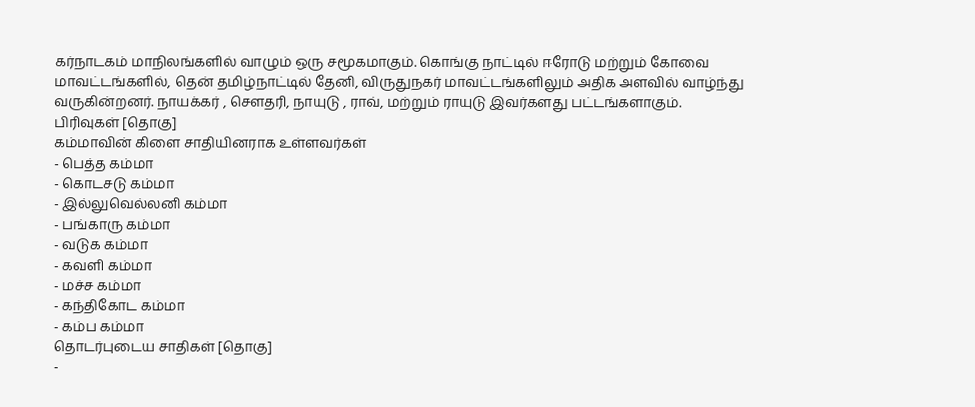கர்நாடகம் மாநிலங்களில் வாழும் ஒரு சமூகமாகும். கொங்கு நாட்டில் ஈரோடு மற்றும் கோவை மாவட்டங்களில், தென் தமிழ்நாட்டில் தேனி, விருதுநகர் மாவட்டங்களிலும் அதிக அளவில் வாழ்ந்து வருகின்றனர். நாயக்கர் , சௌதரி, நாயுடு , ராவ், மற்றும் ராயுடு இவர்களது பட்டங்களாகும்.
பிரிவுகள் [தொகு]
கம்மாவின் கிளை சாதியினராக உள்ளவர்கள்
- பெத்த கம்மா
- கொடசடு கம்மா
- இல்லுவெல்லனி கம்மா
- பங்காரு கம்மா
- வடுக கம்மா
- கவளி கம்மா
- மச்ச கம்மா
- கந்திகோட கம்மா
- கம்ப கம்மா
தொடர்புடைய சாதிகள் [தொகு]
-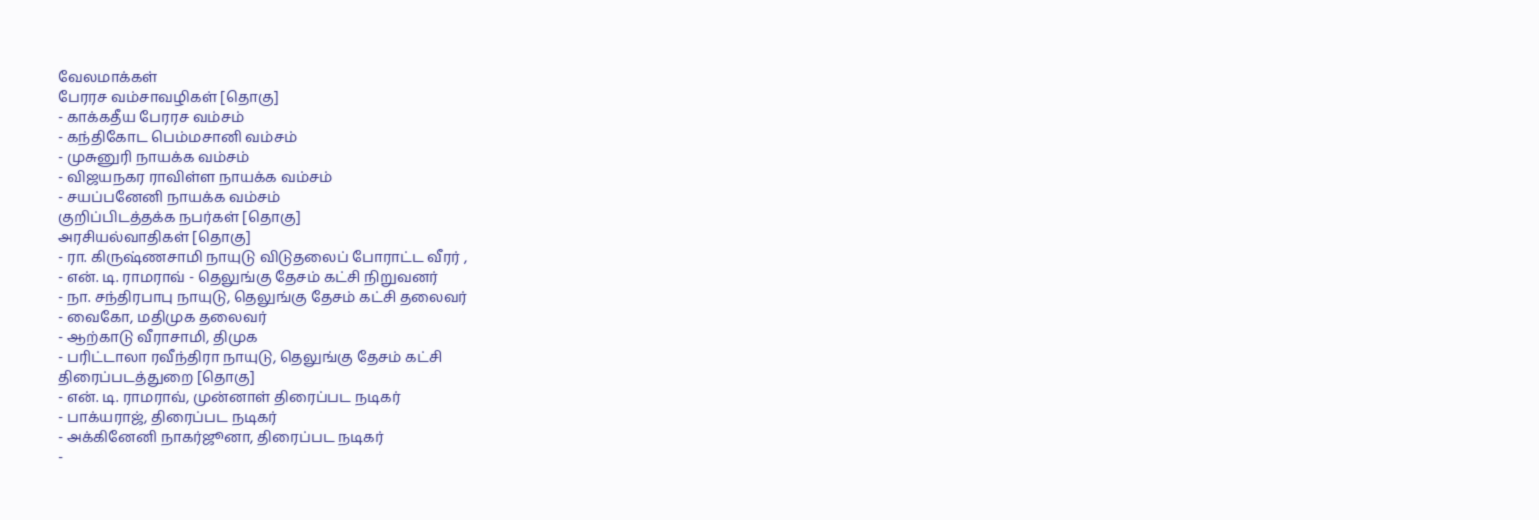வேலமாக்கள்
பேரரச வம்சாவழிகள் [தொகு]
- காக்கதீய பேரரச வம்சம்
- கந்திகோட பெம்மசானி வம்சம்
- முசுனுரி நாயக்க வம்சம்
- விஜயநகர ராவிள்ள நாயக்க வம்சம்
- சயப்பனேனி நாயக்க வம்சம்
குறிப்பிடத்தக்க நபர்கள் [தொகு]
அரசியல்வாதிகள் [தொகு]
- ரா. கிருஷ்ணசாமி நாயுடு விடுதலைப் போராட்ட வீரர் ,
- என். டி. ராமராவ் - தெலுங்கு தேசம் கட்சி நிறுவனர்
- நா. சந்திரபாபு நாயுடு, தெலுங்கு தேசம் கட்சி தலைவர்
- வைகோ, மதிமுக தலைவர்
- ஆற்காடு வீராசாமி, திமுக
- பரிட்டாலா ரவீந்திரா நாயுடு, தெலுங்கு தேசம் கட்சி
திரைப்படத்துறை [தொகு]
- என். டி. ராமராவ், முன்னாள் திரைப்பட நடிகர்
- பாக்யராஜ், திரைப்பட நடிகர்
- அக்கினேனி நாகர்ஜூனா, திரைப்பட நடிகர்
-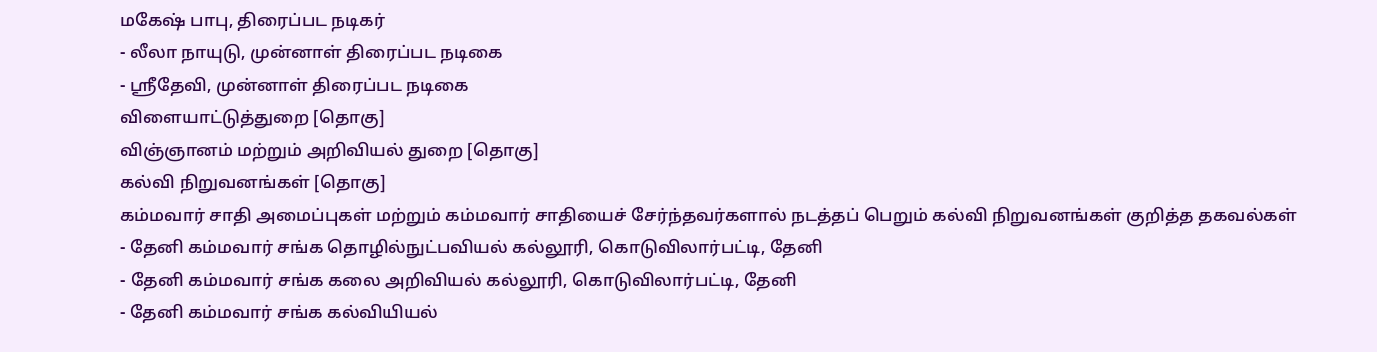மகேஷ் பாபு, திரைப்பட நடிகர்
- லீலா நாயுடு, முன்னாள் திரைப்பட நடிகை
- ஸ்ரீதேவி, முன்னாள் திரைப்பட நடிகை
விளையாட்டுத்துறை [தொகு]
விஞ்ஞானம் மற்றும் அறிவியல் துறை [தொகு]
கல்வி நிறுவனங்கள் [தொகு]
கம்மவார் சாதி அமைப்புகள் மற்றும் கம்மவார் சாதியைச் சேர்ந்தவர்களால் நடத்தப் பெறும் கல்வி நிறுவனங்கள் குறித்த தகவல்கள்
- தேனி கம்மவார் சங்க தொழில்நுட்பவியல் கல்லூரி, கொடுவிலார்பட்டி, தேனி
- தேனி கம்மவார் சங்க கலை அறிவியல் கல்லூரி, கொடுவிலார்பட்டி, தேனி
- தேனி கம்மவார் சங்க கல்வியியல்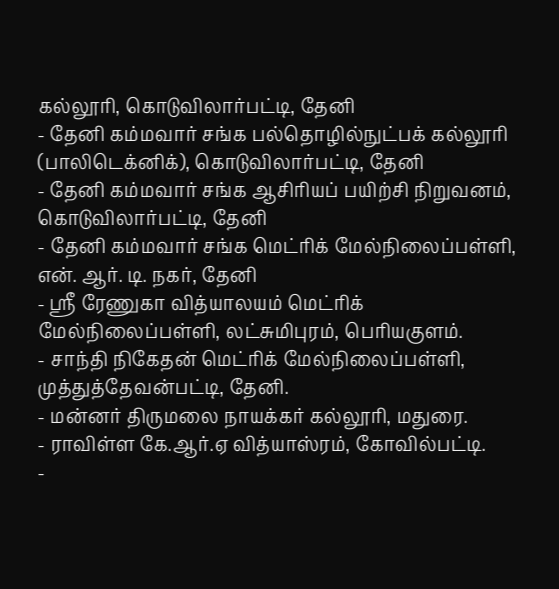கல்லூரி, கொடுவிலார்பட்டி, தேனி
- தேனி கம்மவார் சங்க பல்தொழில்நுட்பக் கல்லூரி (பாலிடெக்னிக்), கொடுவிலார்பட்டி, தேனி
- தேனி கம்மவார் சங்க ஆசிரியப் பயிற்சி நிறுவனம், கொடுவிலார்பட்டி, தேனி
- தேனி கம்மவார் சங்க மெட்ரிக் மேல்நிலைப்பள்ளி, என். ஆர். டி. நகர், தேனி
- ஸ்ரீ ரேணுகா வித்யாலயம் மெட்ரிக் மேல்நிலைப்பள்ளி, லட்சுமிபுரம், பெரியகுளம்.
- சாந்தி நிகேதன் மெட்ரிக் மேல்நிலைப்பள்ளி, முத்துத்தேவன்பட்டி, தேனி.
- மன்னர் திருமலை நாயக்கர் கல்லூரி, மதுரை.
- ராவிள்ள கே.ஆர்.ஏ வித்யாஸ்ரம், கோவில்பட்டி.
-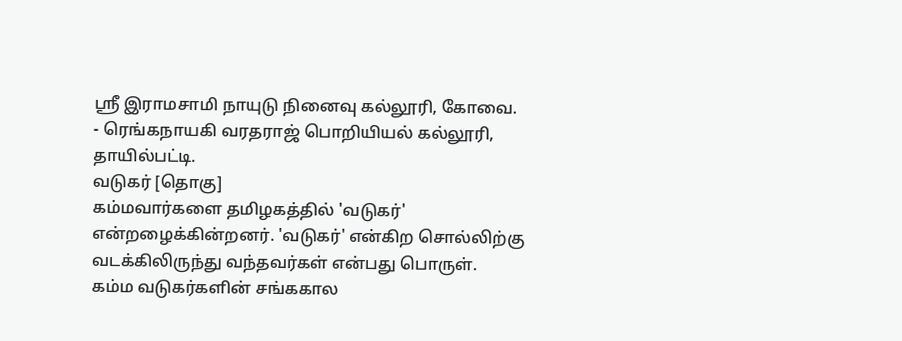ஸ்ரீ இராமசாமி நாயுடு நினைவு கல்லூரி, கோவை.
- ரெங்கநாயகி வரதராஜ் பொறியியல் கல்லூரி, தாயில்பட்டி.
வடுகர் [தொகு]
கம்மவார்களை தமிழகத்தில் 'வடுகர்' என்றழைக்கின்றனர். 'வடுகர்' என்கிற சொல்லிற்கு வடக்கிலிருந்து வந்தவர்கள் என்பது பொருள்.
கம்ம வடுகர்களின் சங்ககால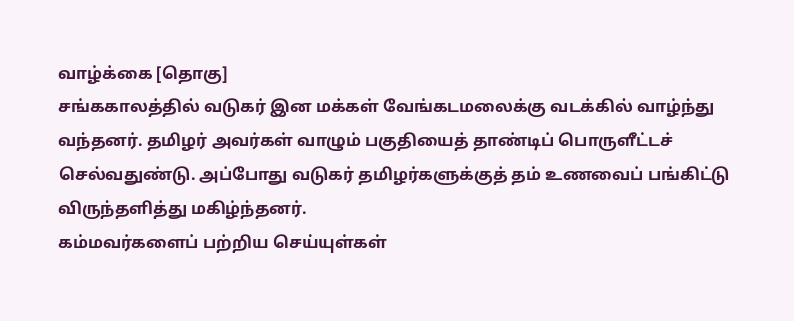வாழ்க்கை [தொகு]
சங்ககாலத்தில் வடுகர் இன மக்கள் வேங்கடமலைக்கு வடக்கில் வாழ்ந்து வந்தனர். தமிழர் அவர்கள் வாழும் பகுதியைத் தாண்டிப் பொருளீட்டச் செல்வதுண்டு. அப்போது வடுகர் தமிழர்களுக்குத் தம் உணவைப் பங்கிட்டு விருந்தளித்து மகிழ்ந்தனர்.
கம்மவர்களைப் பற்றிய செய்யுள்கள்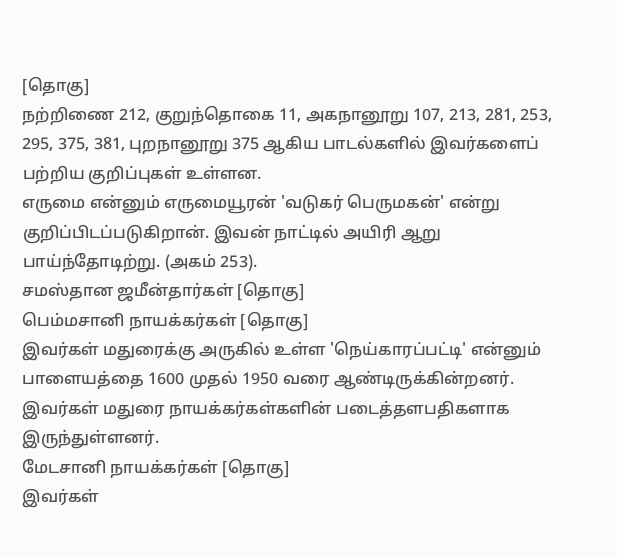[தொகு]
நற்றிணை 212, குறுந்தொகை 11, அகநானூறு 107, 213, 281, 253, 295, 375, 381, புறநானூறு 375 ஆகிய பாடல்களில் இவர்களைப் பற்றிய குறிப்புகள் உள்ளன.
எருமை என்னும் எருமையூரன் 'வடுகர் பெருமகன்' என்று குறிப்பிடப்படுகிறான். இவன் நாட்டில் அயிரி ஆறு பாய்ந்தோடிற்று. (அகம் 253).
சமஸ்தான ஜமீன்தார்கள் [தொகு]
பெம்மசானி நாயக்கர்கள் [தொகு]
இவர்கள் மதுரைக்கு அருகில் உள்ள 'நெய்காரப்பட்டி' என்னும் பாளையத்தை 1600 முதல் 1950 வரை ஆண்டிருக்கின்றனர். இவர்கள் மதுரை நாயக்கர்கள்களின் படைத்தளபதிகளாக இருந்துள்ளனர்.
மேடசானி நாயக்கர்கள் [தொகு]
இவர்கள்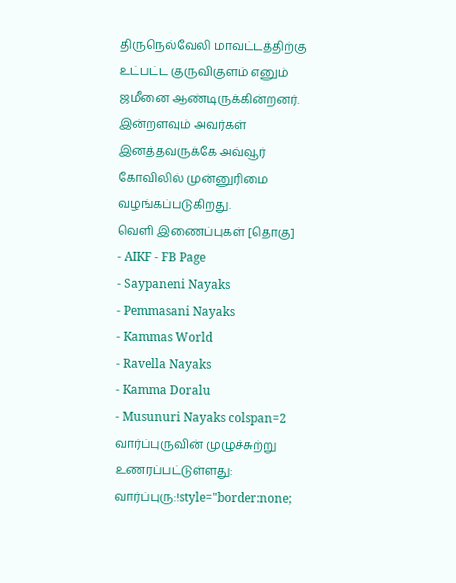திருநெல்வேலி மாவட்டத்திற்கு உட்பட்ட குருவிகுளம் எனும் ஜமீனை ஆண்டிருக்கின்றனர். இன்றளவும் அவர்கள் இனத்தவருக்கே அவ்வூர் கோவிலில் முன்னுரிமை வழங்கப்படுகிறது.
வெளி இணைப்புகள் [தொகு]
- AIKF - FB Page
- Saypaneni Nayaks
- Pemmasani Nayaks
- Kammas World
- Ravella Nayaks
- Kamma Doralu
- Musunuri Nayaks colspan=2
வார்ப்புருவின் முழுச்சுற்று உணரப்பட்டுள்ளது: வார்ப்புரு:!style="border:none;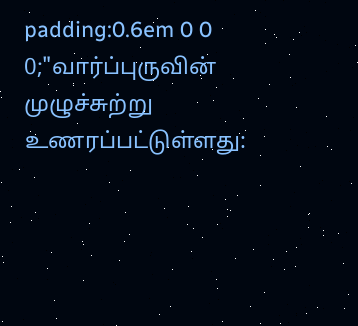padding:0.6em 0 0 0;"வார்ப்புருவின் முழுச்சுற்று உணரப்பட்டுள்ளது: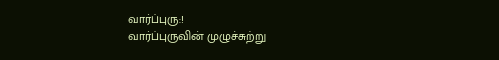வார்ப்புரு:!
வார்ப்புருவின் முழுச்சுற்று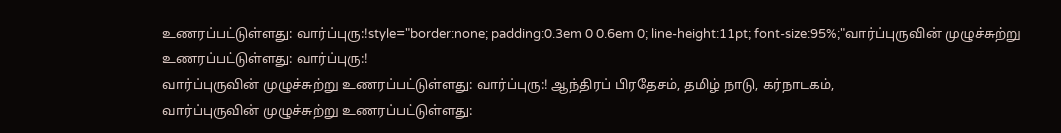உணரப்பட்டுள்ளது: வார்ப்புரு:!style="border:none; padding:0.3em 0 0.6em 0; line-height:11pt; font-size:95%;"வார்ப்புருவின் முழுச்சுற்று உணரப்பட்டுள்ளது: வார்ப்புரு:!
வார்ப்புருவின் முழுச்சுற்று உணரப்பட்டுள்ளது: வார்ப்புரு:! ஆந்திரப் பிரதேசம், தமிழ் நாடு, கர்நாடகம்,
வார்ப்புருவின் முழுச்சுற்று உணரப்பட்டுள்ளது: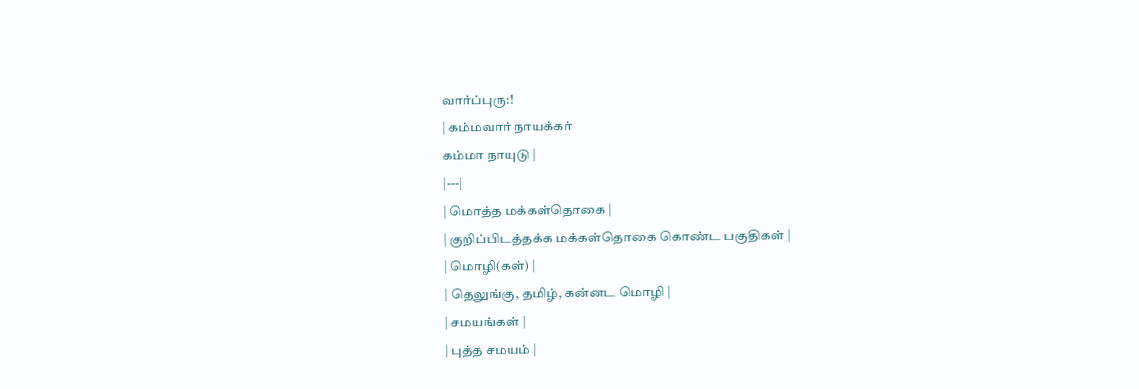வார்ப்புரு:!
| கம்மவார் நாயக்கர்
கம்மா நாயுடு |
|---|
| மொத்த மக்கள்தொகை |
| குறிப்பிடத்தக்க மக்கள்தொகை கொண்ட பகுதிகள் |
| மொழி(கள்) |
| தெலுங்கு, தமிழ், கன்னட மொழி |
| சமயங்கள் |
| புத்த சமயம் |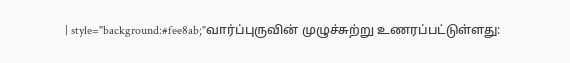| style="background:#fee8ab;"வார்ப்புருவின் முழுச்சுற்று உணரப்பட்டுள்ளது: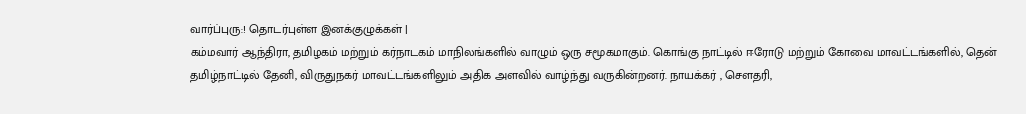வார்ப்புரு:! தொடர்புள்ள இனக்குழுக்கள் |
கம்மவார் ஆந்திரா, தமிழகம் மற்றும் கர்நாடகம் மாநிலங்களில் வாழும் ஒரு சமூகமாகும். கொங்கு நாட்டில் ஈரோடு மற்றும் கோவை மாவட்டங்களில், தென் தமிழ்நாட்டில் தேனி, விருதுநகர் மாவட்டங்களிலும் அதிக அளவில் வாழ்ந்து வருகின்றனர். நாயக்கர் , சௌதரி,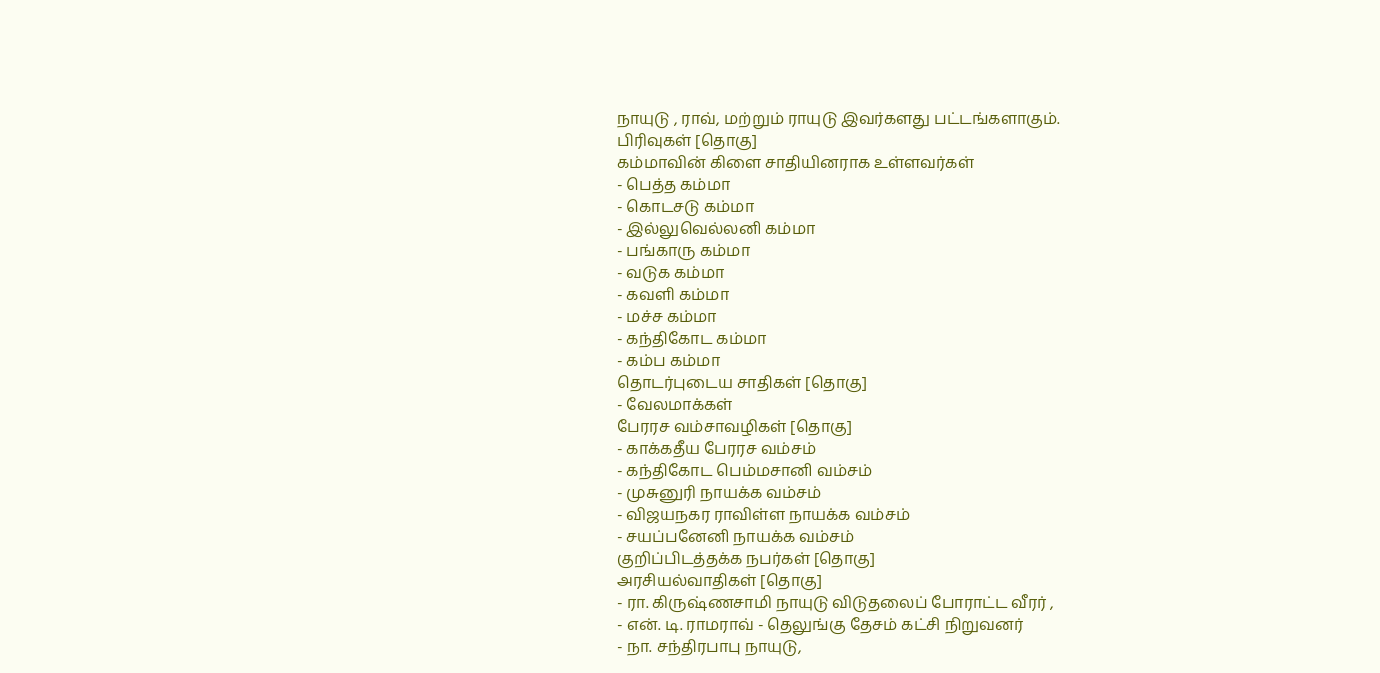நாயுடு , ராவ், மற்றும் ராயுடு இவர்களது பட்டங்களாகும்.
பிரிவுகள் [தொகு]
கம்மாவின் கிளை சாதியினராக உள்ளவர்கள்
- பெத்த கம்மா
- கொடசடு கம்மா
- இல்லுவெல்லனி கம்மா
- பங்காரு கம்மா
- வடுக கம்மா
- கவளி கம்மா
- மச்ச கம்மா
- கந்திகோட கம்மா
- கம்ப கம்மா
தொடர்புடைய சாதிகள் [தொகு]
- வேலமாக்கள்
பேரரச வம்சாவழிகள் [தொகு]
- காக்கதீய பேரரச வம்சம்
- கந்திகோட பெம்மசானி வம்சம்
- முசுனுரி நாயக்க வம்சம்
- விஜயநகர ராவிள்ள நாயக்க வம்சம்
- சயப்பனேனி நாயக்க வம்சம்
குறிப்பிடத்தக்க நபர்கள் [தொகு]
அரசியல்வாதிகள் [தொகு]
- ரா. கிருஷ்ணசாமி நாயுடு விடுதலைப் போராட்ட வீரர் ,
- என். டி. ராமராவ் - தெலுங்கு தேசம் கட்சி நிறுவனர்
- நா. சந்திரபாபு நாயுடு,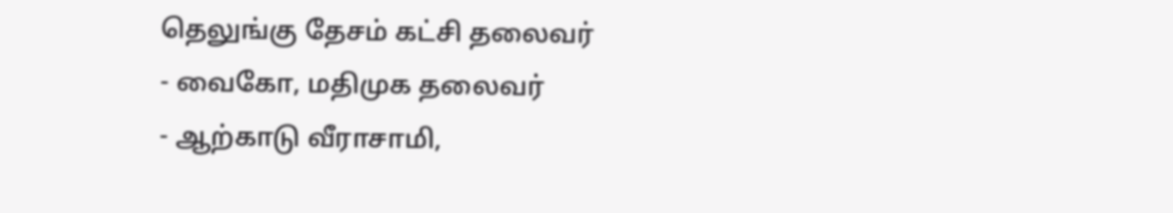தெலுங்கு தேசம் கட்சி தலைவர்
- வைகோ, மதிமுக தலைவர்
- ஆற்காடு வீராசாமி,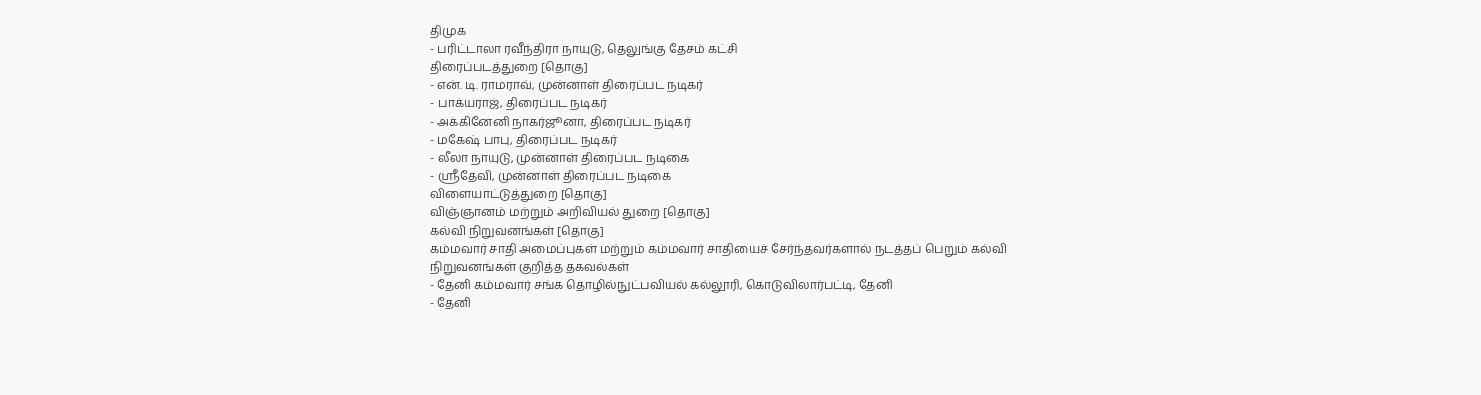திமுக
- பரிட்டாலா ரவீந்திரா நாயுடு, தெலுங்கு தேசம் கட்சி
திரைப்படத்துறை [தொகு]
- என். டி. ராமராவ், முன்னாள் திரைப்பட நடிகர்
- பாக்யராஜ், திரைப்பட நடிகர்
- அக்கினேனி நாகர்ஜூனா, திரைப்பட நடிகர்
- மகேஷ் பாபு, திரைப்பட நடிகர்
- லீலா நாயுடு, முன்னாள் திரைப்பட நடிகை
- ஸ்ரீதேவி, முன்னாள் திரைப்பட நடிகை
விளையாட்டுத்துறை [தொகு]
விஞ்ஞானம் மற்றும் அறிவியல் துறை [தொகு]
கல்வி நிறுவனங்கள் [தொகு]
கம்மவார் சாதி அமைப்புகள் மற்றும் கம்மவார் சாதியைச் சேர்ந்தவர்களால் நடத்தப் பெறும் கல்வி நிறுவனங்கள் குறித்த தகவல்கள்
- தேனி கம்மவார் சங்க தொழில்நுட்பவியல் கல்லூரி, கொடுவிலார்பட்டி, தேனி
- தேனி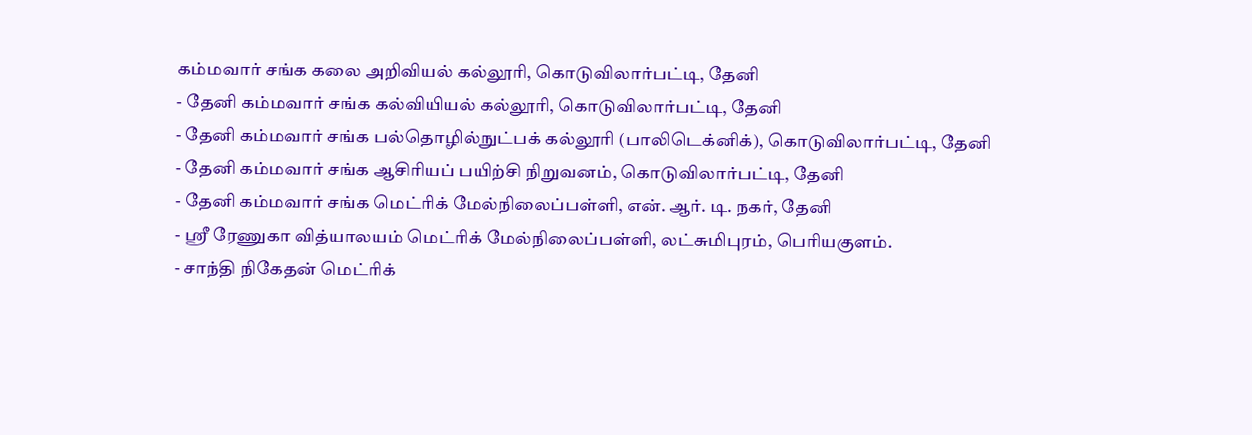கம்மவார் சங்க கலை அறிவியல் கல்லூரி, கொடுவிலார்பட்டி, தேனி
- தேனி கம்மவார் சங்க கல்வியியல் கல்லூரி, கொடுவிலார்பட்டி, தேனி
- தேனி கம்மவார் சங்க பல்தொழில்நுட்பக் கல்லூரி (பாலிடெக்னிக்), கொடுவிலார்பட்டி, தேனி
- தேனி கம்மவார் சங்க ஆசிரியப் பயிற்சி நிறுவனம், கொடுவிலார்பட்டி, தேனி
- தேனி கம்மவார் சங்க மெட்ரிக் மேல்நிலைப்பள்ளி, என். ஆர். டி. நகர், தேனி
- ஸ்ரீ ரேணுகா வித்யாலயம் மெட்ரிக் மேல்நிலைப்பள்ளி, லட்சுமிபுரம், பெரியகுளம்.
- சாந்தி நிகேதன் மெட்ரிக்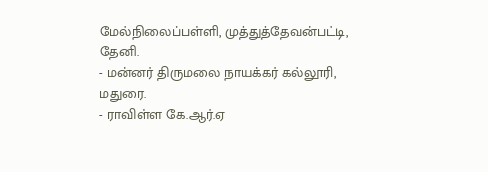மேல்நிலைப்பள்ளி, முத்துத்தேவன்பட்டி, தேனி.
- மன்னர் திருமலை நாயக்கர் கல்லூரி, மதுரை.
- ராவிள்ள கே.ஆர்.ஏ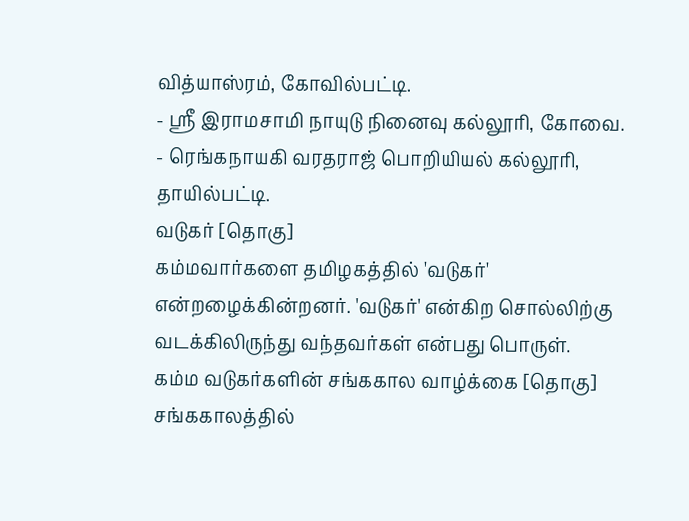வித்யாஸ்ரம், கோவில்பட்டி.
- ஸ்ரீ இராமசாமி நாயுடு நினைவு கல்லூரி, கோவை.
- ரெங்கநாயகி வரதராஜ் பொறியியல் கல்லூரி, தாயில்பட்டி.
வடுகர் [தொகு]
கம்மவார்களை தமிழகத்தில் 'வடுகர்' என்றழைக்கின்றனர். 'வடுகர்' என்கிற சொல்லிற்கு வடக்கிலிருந்து வந்தவர்கள் என்பது பொருள்.
கம்ம வடுகர்களின் சங்ககால வாழ்க்கை [தொகு]
சங்ககாலத்தில்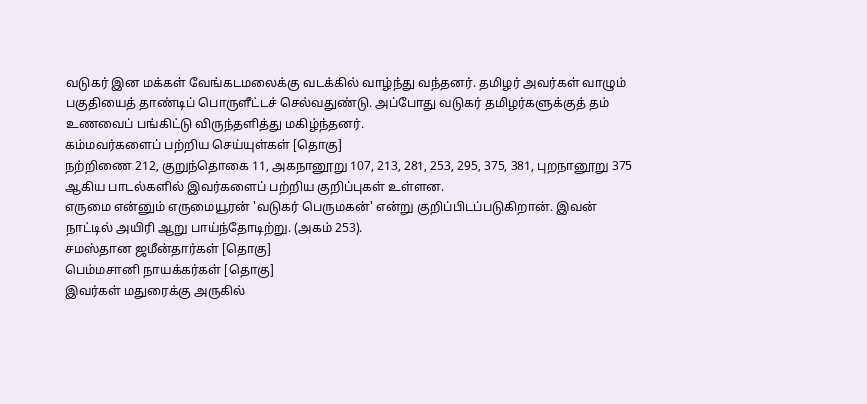வடுகர் இன மக்கள் வேங்கடமலைக்கு வடக்கில் வாழ்ந்து வந்தனர். தமிழர் அவர்கள் வாழும் பகுதியைத் தாண்டிப் பொருளீட்டச் செல்வதுண்டு. அப்போது வடுகர் தமிழர்களுக்குத் தம் உணவைப் பங்கிட்டு விருந்தளித்து மகிழ்ந்தனர்.
கம்மவர்களைப் பற்றிய செய்யுள்கள் [தொகு]
நற்றிணை 212, குறுந்தொகை 11, அகநானூறு 107, 213, 281, 253, 295, 375, 381, புறநானூறு 375 ஆகிய பாடல்களில் இவர்களைப் பற்றிய குறிப்புகள் உள்ளன.
எருமை என்னும் எருமையூரன் 'வடுகர் பெருமகன்' என்று குறிப்பிடப்படுகிறான். இவன் நாட்டில் அயிரி ஆறு பாய்ந்தோடிற்று. (அகம் 253).
சமஸ்தான ஜமீன்தார்கள் [தொகு]
பெம்மசானி நாயக்கர்கள் [தொகு]
இவர்கள் மதுரைக்கு அருகில்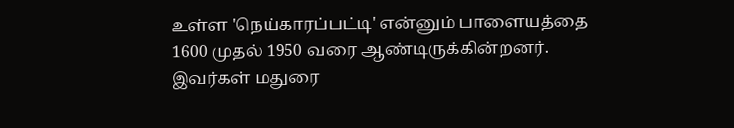உள்ள 'நெய்காரப்பட்டி' என்னும் பாளையத்தை 1600 முதல் 1950 வரை ஆண்டிருக்கின்றனர். இவர்கள் மதுரை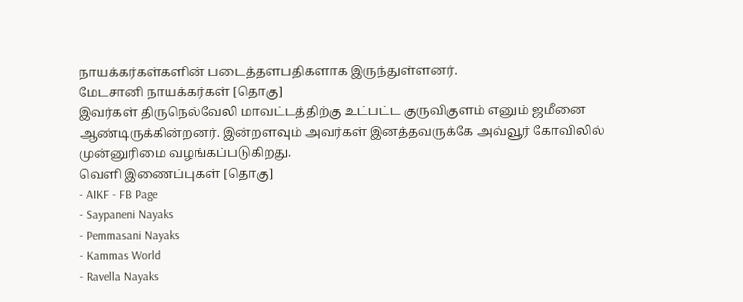நாயக்கர்கள்களின் படைத்தளபதிகளாக இருந்துள்ளனர்.
மேடசானி நாயக்கர்கள் [தொகு]
இவர்கள் திருநெல்வேலி மாவட்டத்திற்கு உட்பட்ட குருவிகுளம் எனும் ஜமீனை ஆண்டிருக்கின்றனர். இன்றளவும் அவர்கள் இனத்தவருக்கே அவ்வூர் கோவிலில் முன்னுரிமை வழங்கப்படுகிறது.
வெளி இணைப்புகள் [தொகு]
- AIKF - FB Page
- Saypaneni Nayaks
- Pemmasani Nayaks
- Kammas World
- Ravella Nayaks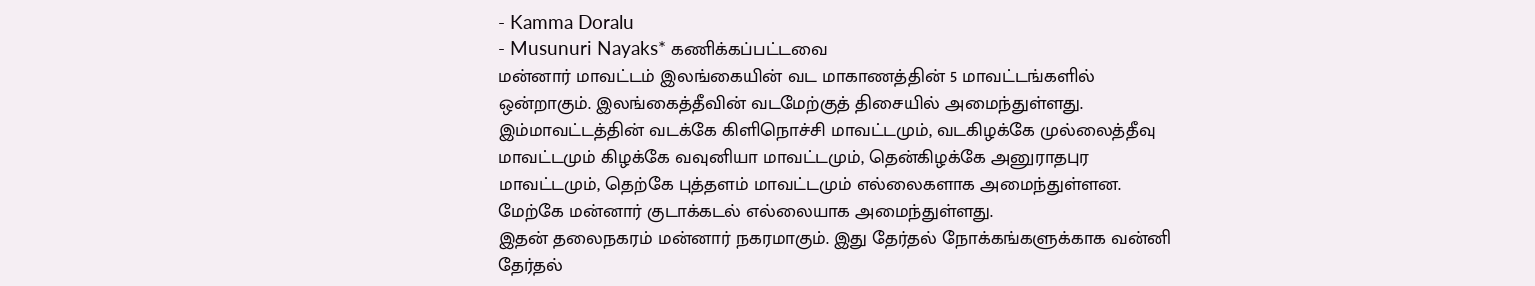- Kamma Doralu
- Musunuri Nayaks* கணிக்கப்பட்டவை
மன்னார் மாவட்டம் இலங்கையின் வட மாகாணத்தின் 5 மாவட்டங்களில் ஒன்றாகும். இலங்கைத்தீவின் வடமேற்குத் திசையில் அமைந்துள்ளது. இம்மாவட்டத்தின் வடக்கே கிளிநொச்சி மாவட்டமும், வடகிழக்கே முல்லைத்தீவு மாவட்டமும் கிழக்கே வவுனியா மாவட்டமும், தென்கிழக்கே அனுராதபுர மாவட்டமும், தெற்கே புத்தளம் மாவட்டமும் எல்லைகளாக அமைந்துள்ளன. மேற்கே மன்னார் குடாக்கடல் எல்லையாக அமைந்துள்ளது.
இதன் தலைநகரம் மன்னார் நகரமாகும். இது தேர்தல் நோக்கங்களுக்காக வன்னி தேர்தல்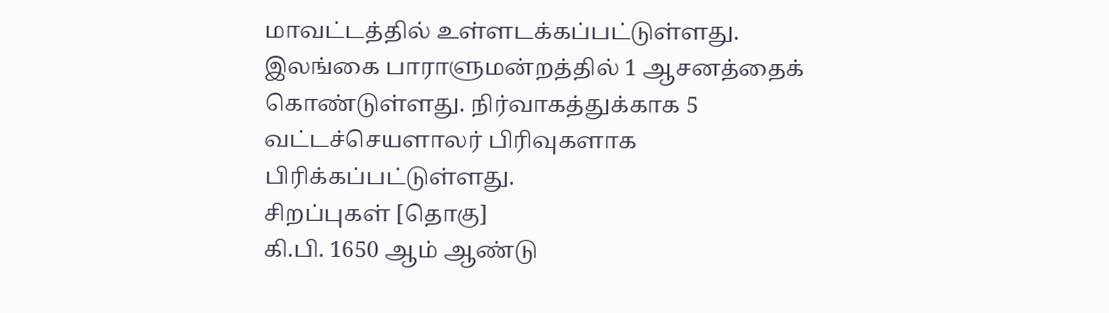மாவட்டத்தில் உள்ளடக்கப்பட்டுள்ளது. இலங்கை பாராளுமன்றத்தில் 1 ஆசனத்தைக் கொண்டுள்ளது. நிர்வாகத்துக்காக 5 வட்டச்செயளாலர் பிரிவுகளாக பிரிக்கப்பட்டுள்ளது.
சிறப்புகள் [தொகு]
கி.பி. 1650 ஆம் ஆண்டு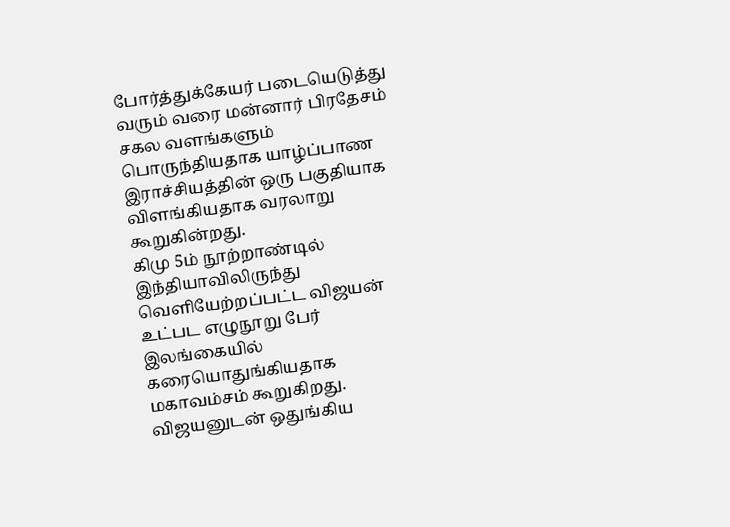போர்த்துக்கேயர் படையெடுத்து வரும் வரை மன்னார் பிரதேசம் சகல வளங்களும் பொருந்தியதாக யாழ்ப்பாண இராச்சியத்தின் ஒரு பகுதியாக விளங்கியதாக வரலாறு கூறுகின்றது.
கிமு 5ம் நூற்றாண்டில் இந்தியாவிலிருந்து வெளியேற்றப்பட்ட விஜயன் உட்பட எழுநூறு பேர் இலங்கையில் கரையொதுங்கியதாக மகாவம்சம் கூறுகிறது. விஜயனுடன் ஒதுங்கிய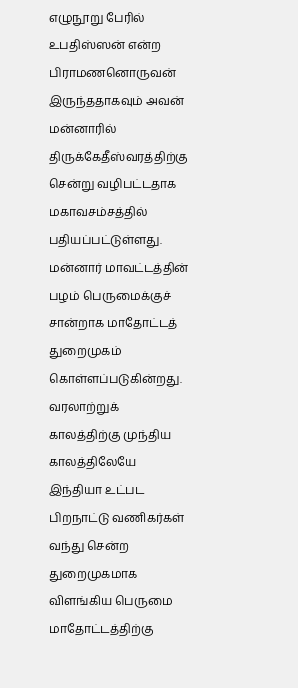எழுநூறு பேரில் உபதிஸ்ஸன் என்ற பிராமணனொருவன் இருந்ததாகவும் அவன் மன்னாரில் திருக்கேதீஸ்வரத்திற்கு சென்று வழிபட்டதாக மகாவசம்சத்தில் பதியப்பட்டுள்ளது.
மன்னார் மாவட்டத்தின் பழம் பெருமைக்குச் சான்றாக மாதோட்டத் துறைமுகம் கொள்ளப்படுகின்றது. வரலாற்றுக் காலத்திற்கு முந்திய காலத்திலேயே இந்தியா உட்பட பிறநாட்டு வணிகர்கள் வந்து சென்ற துறைமுகமாக விளங்கிய பெருமை மாதோட்டத்திற்கு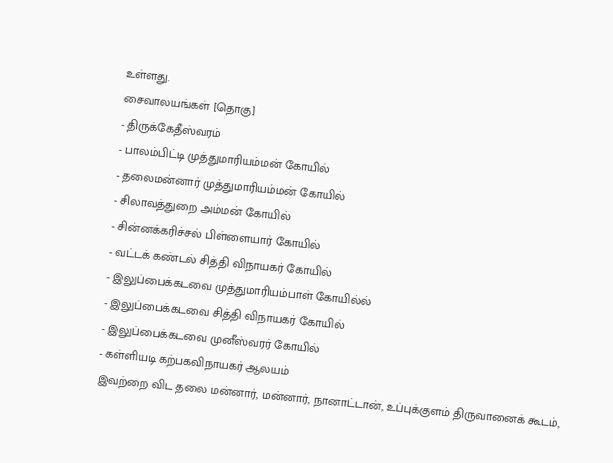உள்ளது.
சைவாலயங்கள் [தொகு]
- திருக்கேதீஸ்வரம்
- பாலம்பிட்டி முத்துமாரியம்மன் கோயில்
- தலைமன்னார் முத்துமாரியம்மன் கோயில்
- சிலாவத்துறை அம்மன் கோயில்
- சின்னக்கரிச்சல் பிள்ளையார் கோயில்
- வட்டக் கண்டல் சித்தி விநாயகர் கோயில்
- இலுப்பைக்கடவை முத்துமாரியம்பாள் கோயில்ல்
- இலுப்பைக்கடவை சித்தி விநாயகர் கோயில்
- இலுப்பைக்கடவை முனீஸ்வரர் கோயில்
- கள்ளியடி கற்பகவிநாயகர் ஆலயம்
இவற்றை விட தலை மன்னார், மன்னார், நானாட்டான், உப்புக்குளம் திருவானைக் கூடம்,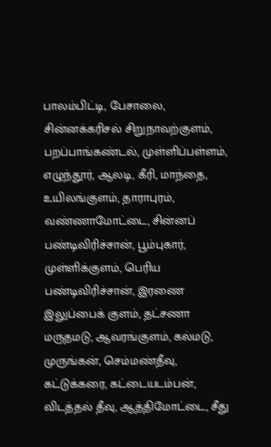பாலம்பிட்டி, பேசாலை, சின்னக்கரிசல் சிறுநாவற்குளம், பறப்பாங்கண்டல், முள்ளிப்பள்ளம், எழுந்தூர், ஆலடி, கீரி, மாந்தை, உயிலங்குளம், தாராபுரம், வண்ணாமோட்டை, சின்னப் பண்டிவிரிச்சான், பூம்புகார், முள்ளிக்குளம், பெரிய பண்டிவிரிச்சான், இரணை இலுப்பைக் குளம், தட்சணா மருதமடு, ஆவரங்குளம், கல்மடு, முருங்கன், செம்மண்தீவு, கட்டுக்கரை, கட்டையடம்பன், விடத்தல் தீவு, ஆத்திமோட்டை, சீது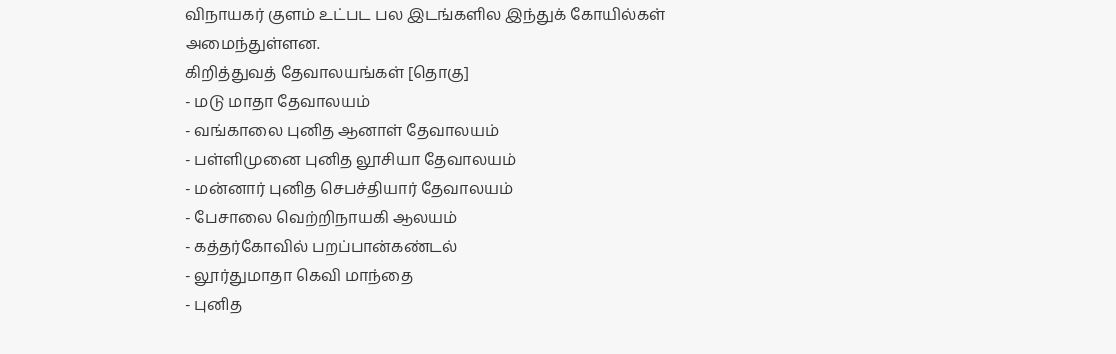விநாயகர் குளம் உட்பட பல இடங்களில இந்துக் கோயில்கள் அமைந்துள்ளன.
கிறித்துவத் தேவாலயங்கள் [தொகு]
- மடு மாதா தேவாலயம்
- வங்காலை புனித ஆனாள் தேவாலயம்
- பள்ளிமுனை புனித லூசியா தேவாலயம்
- மன்னார் புனித செபச்தியார் தேவாலயம்
- பேசாலை வெற்றிநாயகி ஆலயம்
- கத்தர்கோவில் பறப்பான்கண்டல்
- லூர்துமாதா கெவி மாந்தை
- புனித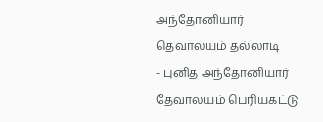அந்தோனியார் தெவாலயம் தல்லாடி
- புனித அந்தோனியார் தேவாலயம் பெரியகட்டு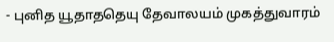- புனித யூதாததெயு தேவாலயம் முகத்துவாரம்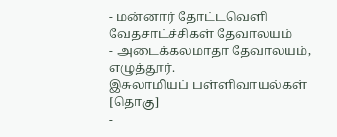- மன்னார் தோட்டவெளி வேதசாட்ச்சிகள் தேவாலயம்
- அடைக்கலமாதா தேவாலயம், எழுத்தூர்.
இசுலாமியப் பள்ளிவாயல்கள் [தொகு]
-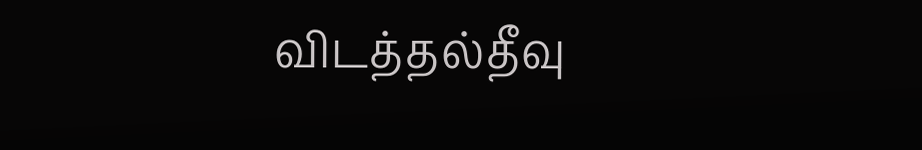விடத்தல்தீவு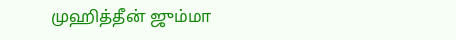முஹித்தீன் ஜும்மா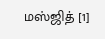மஸ்ஜித் [1]